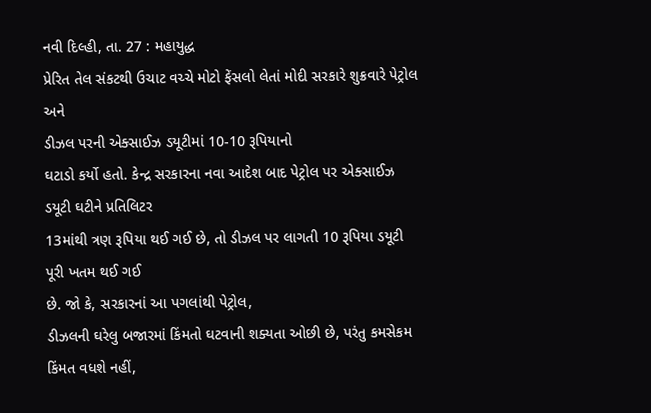નવી દિલ્હી, તા. 27 : મહાયુદ્ધ
પ્રેરિત તેલ સંકટથી ઉચાટ વચ્ચે મોટો ફેંસલો લેતાં મોદી સરકારે શુક્રવારે પેટ્રોલ અને
ડીઝલ પરની એક્સાઈઝ ડયૂટીમાં 10-10 રૂપિયાનો
ઘટાડો કર્યો હતો. કેન્દ્ર સરકારના નવા આદેશ બાદ પેટ્રોલ પર એક્સાઈઝ ડયૂટી ઘટીને પ્રતિલિટર
13માંથી ત્રણ રૂપિયા થઈ ગઈ છે, તો ડીઝલ પર લાગતી 10 રૂપિયા ડયૂટી પૂરી ખતમ થઈ ગઈ
છે. જો કે, સરકારનાં આ પગલાંથી પેટ્રોલ,
ડીઝલની ઘરેલુ બજારમાં કિંમતો ઘટવાની શક્યતા ઓછી છે, પરંતુ કમસેકમ કિંમત વધશે નહીં,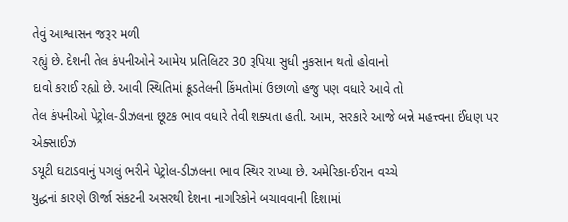તેવું આશ્વાસન જરૂર મળી
રહ્યું છે. દેશની તેલ કંપનીઓને આમેય પ્રતિલિટર 30 રૂપિયા સુધી નુકસાન થતો હોવાનો
દાવો કરાઈ રહ્યો છે. આવી સ્થિતિમાં ક્રૂડતેલની કિંમતોમાં ઉછાળો હજુ પણ વધારે આવે તો
તેલ કંપનીઓ પેટ્રોલ-ડીઝલના છૂટક ભાવ વધારે તેવી શક્યતા હતી. આમ, સરકારે આજે બન્ને મહત્ત્વના ઈંધણ પર એક્સાઈઝ
ડયૂટી ઘટાડવાનું પગલું ભરીને પેટ્રોલ-ડીઝલના ભાવ સ્થિર રાખ્યા છે. અમેરિકા-ઈરાન વચ્ચે
યુદ્ધનાં કારણે ઊર્જા સંકટની અસરથી દેશના નાગરિકોને બચાવવાની દિશામાં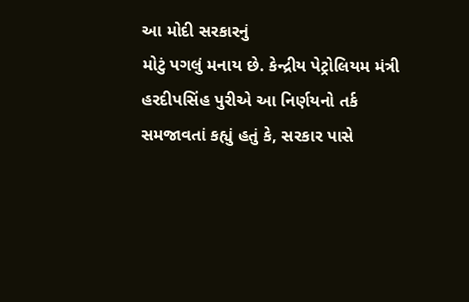આ મોદી સરકારનું
મોટું પગલું મનાય છે. કેન્દ્રીય પેટ્રોલિયમ મંત્રી હરદીપસિંહ પુરીએ આ નિર્ણયનો તર્ક
સમજાવતાં કહ્યું હતું કે, સરકાર પાસે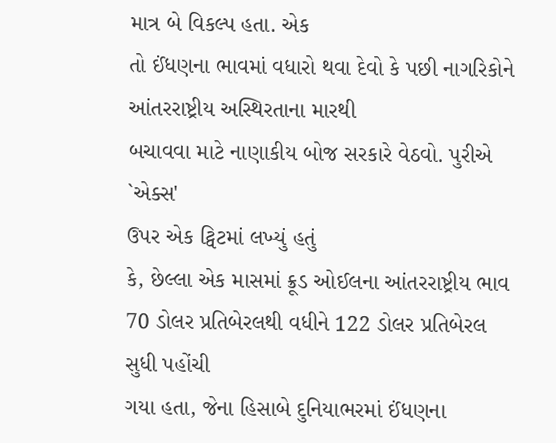માત્ર બે વિકલ્પ હતા. એક
તો ઈંધણના ભાવમાં વધારો થવા દેવો કે પછી નાગરિકોને આંતરરાષ્ટ્રીય અસ્થિરતાના મારથી
બચાવવા માટે નાણાકીય બોજ સરકારે વેઠવો. પુરીએ `એક્સ'
ઉપર એક ટ્વિટમાં લખ્યું હતું
કે, છેલ્લા એક માસમાં ક્રૂડ ઓઈલના આંતરરાષ્ટ્રીય ભાવ 70 ડોલર પ્રતિબેરલથી વધીને 122 ડોલર પ્રતિબેરલ સુધી પહોંચી
ગયા હતા, જેના હિસાબે દુનિયાભરમાં ઈંધણના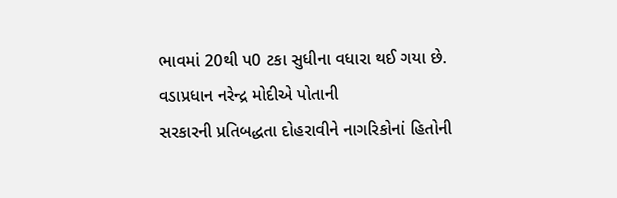ભાવમાં 20થી પ0 ટકા સુધીના વધારા થઈ ગયા છે. વડાપ્રધાન નરેન્દ્ર મોદીએ પોતાની
સરકારની પ્રતિબદ્ધતા દોહરાવીને નાગરિકોનાં હિતોની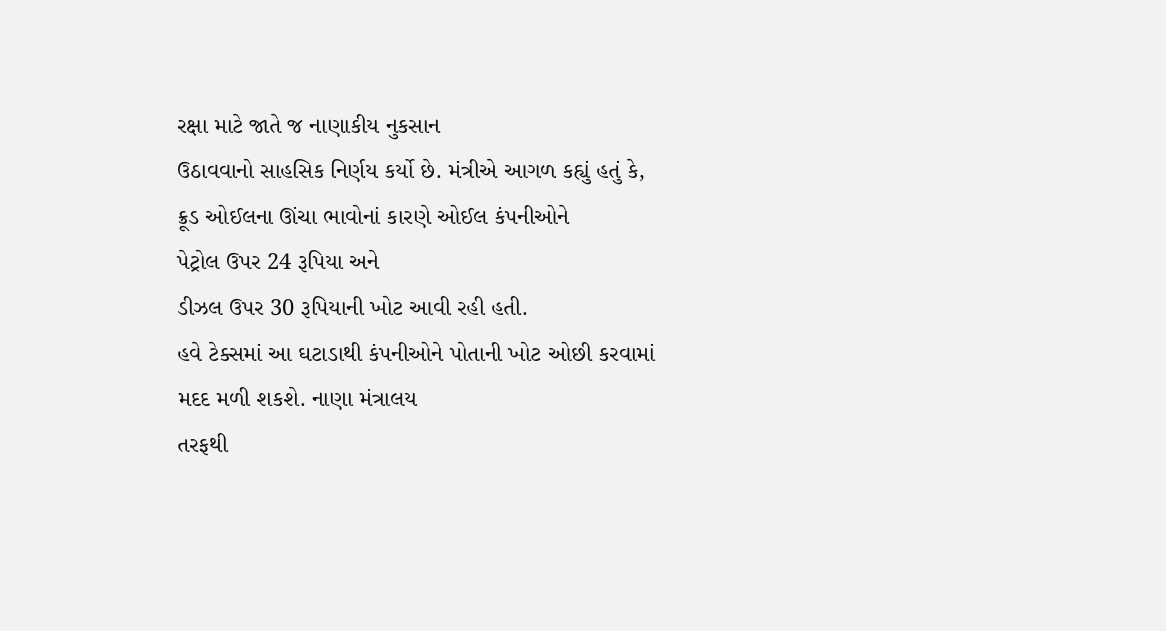રક્ષા માટે જાતે જ નાણાકીય નુકસાન
ઉઠાવવાનો સાહસિક નિર્ણય કર્યો છે. મંત્રીએ આગળ કહ્યું હતું કે, ક્રૂડ ઓઈલના ઊંચા ભાવોનાં કારણે ઓઈલ કંપનીઓને
પેટ્રોલ ઉપર 24 રૂપિયા અને
ડીઝલ ઉપર 30 રૂપિયાની ખોટ આવી રહી હતી.
હવે ટેક્સમાં આ ઘટાડાથી કંપનીઓને પોતાની ખોટ ઓછી કરવામાં મદદ મળી શકશે. નાણા મંત્રાલય
તરફથી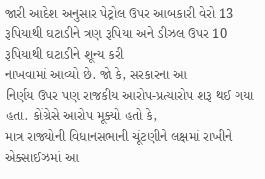જારી આદેશ અનુસાર પેટ્રોલ ઉપર આબકારી વેરો 13 રૂપિયાથી ઘટાડીને ત્રણ રૂપિયા અને ડીઝલ ઉપર 10 રૂપિયાથી ઘટાડીને શૂન્ય કરી
નાખવામાં આવ્યો છે. જો કે, સરકારના આ
નિર્ણય ઉપર પણ રાજકીય આરોપ-પ્રત્યારોપ શરૂ થઈ ગયા હતા. કોંગ્રેસે આરોપ મૂક્યો હતો કે,
માત્ર રાજ્યોની વિધાનસભાની ચૂંટણીને લક્ષમાં રાખીને એક્સાઈઝમાં આ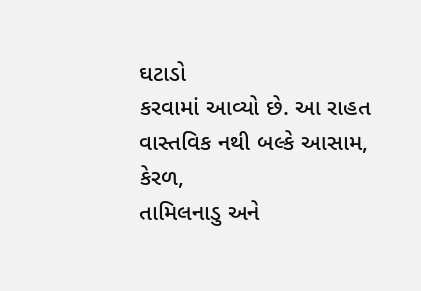ઘટાડો
કરવામાં આવ્યો છે. આ રાહત વાસ્તવિક નથી બલ્કે આસામ, કેરળ,
તામિલનાડુ અને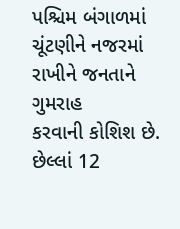પશ્ચિમ બંગાળમાં ચૂંટણીને નજરમાં રાખીને જનતાને ગુમરાહ
કરવાની કોશિશ છે. છેલ્લાં 12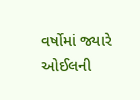વર્ષોમાં જ્યારે ઓઈલની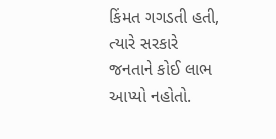કિંમત ગગડતી હતી, ત્યારે સરકારે જનતાને કોઈ લાભ આપ્યો નહોતો.